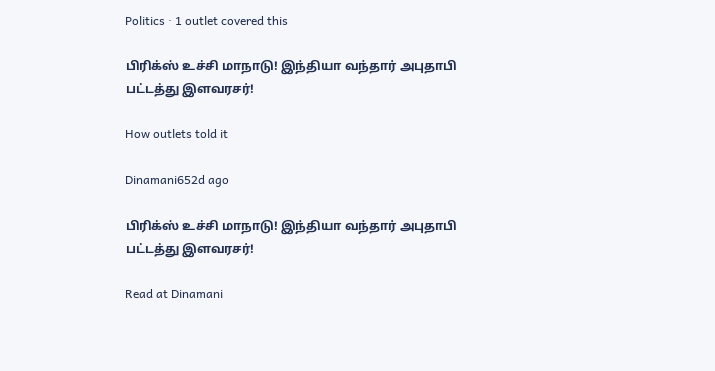Politics · 1 outlet covered this

பிரிக்ஸ் உச்சி மாநாடு! இந்தியா வந்தார் அபுதாபி பட்டத்து இளவரசர்!

How outlets told it

Dinamani652d ago

பிரிக்ஸ் உச்சி மாநாடு! இந்தியா வந்தார் அபுதாபி பட்டத்து இளவரசர்!

Read at Dinamani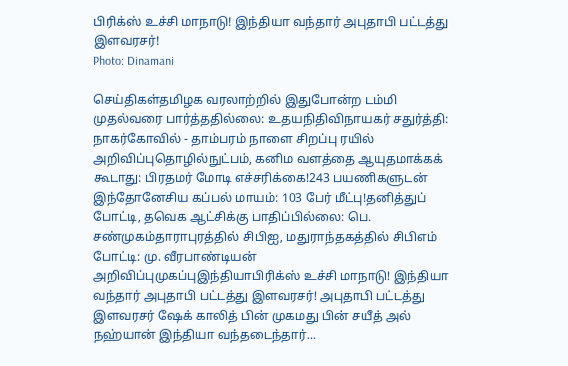பிரிக்ஸ் உச்சி மாநாடு! இந்தியா வந்தார் அபுதாபி பட்டத்து இளவரசர்!
Photo: Dinamani

செய்திகள்தமிழக வரலாற்றில் இதுபோன்ற டம்மி முதல்வரை பார்த்ததில்லை: உதயநிதிவிநாயகர் சதுர்த்தி: நாகர்கோவில் - தாம்பரம் நாளை சிறப்பு ரயில் அறிவிப்புதொழில்நுட்பம், கனிம வளத்தை ஆயுதமாக்கக் கூடாது: பிரதமர் மோடி எச்சரிக்கை!243 பயணிகளுடன் இந்தோனேசிய கப்பல் மாயம்: 103 பேர் மீட்பு!தனித்துப் போட்டி, தவெக ஆட்சிக்கு பாதிப்பில்லை: பெ. சண்முகம்தாராபுரத்தில் சிபிஐ, மதுராந்தகத்தில் சிபிஎம் போட்டி: மு. வீரபாண்டியன் அறிவிப்புமுகப்புஇந்தியாபிரிக்ஸ் உச்சி மாநாடு! இந்தியா வந்தார் அபுதாபி பட்டத்து இளவரசர்! அபுதாபி பட்டத்து இளவரசர் ஷேக் காலித் பின் முகமது பின் சயீத் அல் நஹ்யான் இந்தியா வந்தடைந்தார்...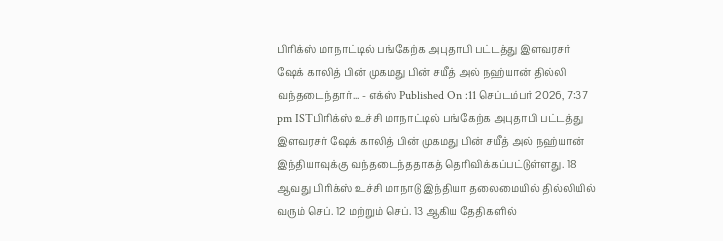பிரிக்ஸ் மாநாட்டில் பங்கேற்க அபுதாபி பட்டத்து இளவரசர் ஷேக் காலித் பின் முகமது பின் சயீத் அல் நஹ்யான் தில்லி வந்தடைந்தார்... - எக்ஸ் Published On :11 செப்டம்பர் 2026, 7:37 pm ISTபிரிக்ஸ் உச்சி மாநாட்டில் பங்கேற்க அபுதாபி பட்டத்து இளவரசர் ஷேக் காலித் பின் முகமது பின் சயீத் அல் நஹ்யான் இந்தியாவுக்கு வந்தடைந்ததாகத் தெரிவிக்கப்பட்டுள்ளது. 18 ஆவது பிரிக்ஸ் உச்சி மாநாடு இந்தியா தலைமையில் தில்லியில் வரும் செப். 12 மற்றும் செப். 13 ஆகிய தேதிகளில்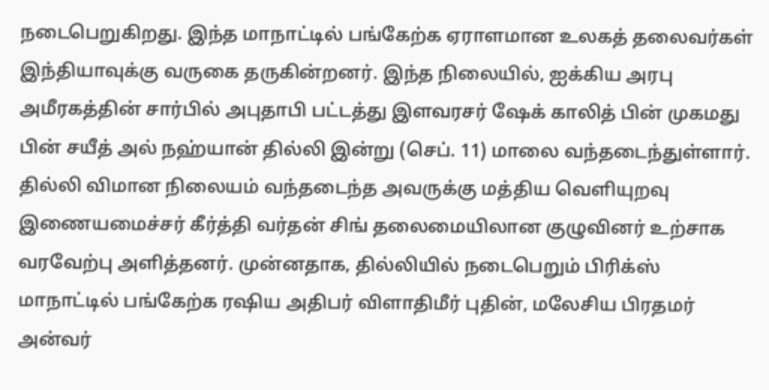நடைபெறுகிறது. இந்த மாநாட்டில் பங்கேற்க ஏராளமான உலகத் தலைவர்கள் இந்தியாவுக்கு வருகை தருகின்றனர். இந்த நிலையில், ஐக்கிய அரபு அமீரகத்தின் சார்பில் அபுதாபி பட்டத்து இளவரசர் ஷேக் காலித் பின் முகமது பின் சயீத் அல் நஹ்யான் தில்லி இன்று (செப். 11) மாலை வந்தடைந்துள்ளார். தில்லி விமான நிலையம் வந்தடைந்த அவருக்கு மத்திய வெளியுறவு இணையமைச்சர் கீர்த்தி வர்தன் சிங் தலைமையிலான குழுவினர் உற்சாக வரவேற்பு அளித்தனர். முன்னதாக, தில்லியில் நடைபெறும் பிரிக்ஸ் மாநாட்டில் பங்கேற்க ரஷிய அதிபர் விளாதிமீர் புதின், மலேசிய பிரதமர் அன்வர்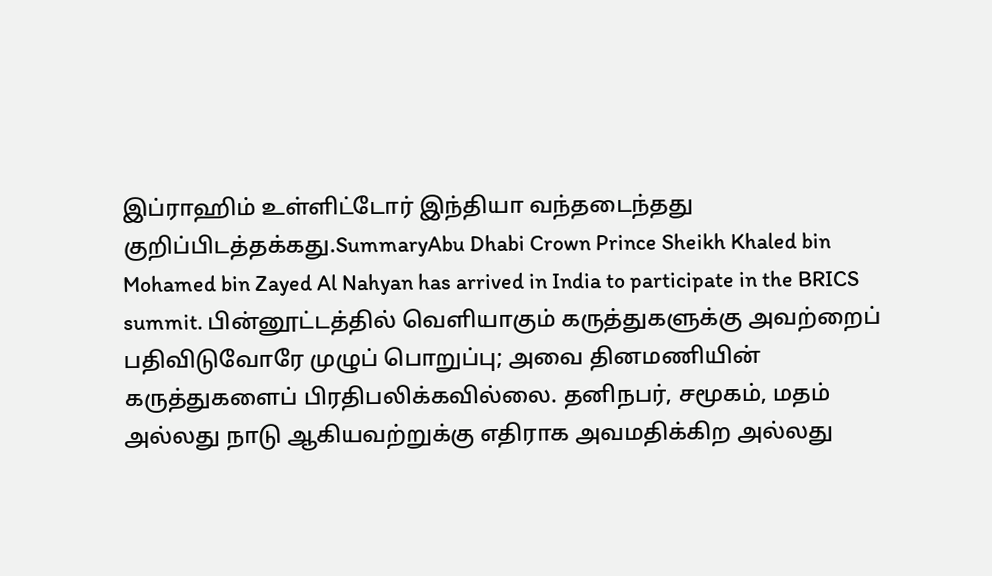இப்ராஹிம் உள்ளிட்டோர் இந்தியா வந்தடைந்தது குறிப்பிடத்தக்கது.SummaryAbu Dhabi Crown Prince Sheikh Khaled bin Mohamed bin Zayed Al Nahyan has arrived in India to participate in the BRICS summit. பின்னூட்டத்தில் வெளியாகும் கருத்துகளுக்கு அவற்றைப் பதிவிடுவோரே முழுப் பொறுப்பு; அவை தினமணியின் கருத்துகளைப் பிரதிபலிக்கவில்லை. தனிநபர், சமூகம், மதம் அல்லது நாடு ஆகியவற்றுக்கு எதிராக அவமதிக்கிற அல்லது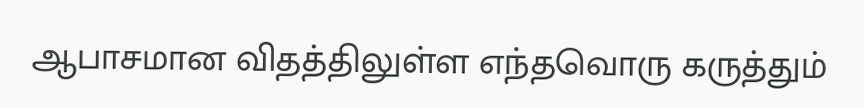ஆபாசமான விதத்திலுள்ள எந்தவொரு கருத்தும்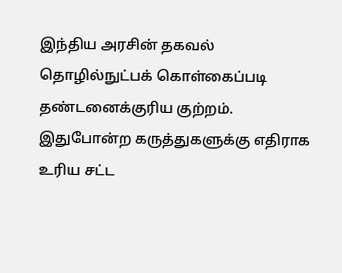இந்திய அரசின் தகவல் தொழில்நுட்பக் கொள்கைப்படி தண்டனைக்குரிய குற்றம். இதுபோன்ற கருத்துகளுக்கு எதிராக உரிய சட்ட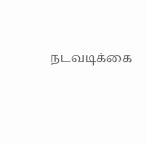நடவடிக்கை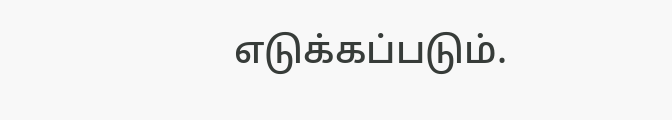எடுக்கப்படும்.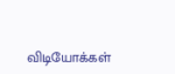விடியோக்கள்